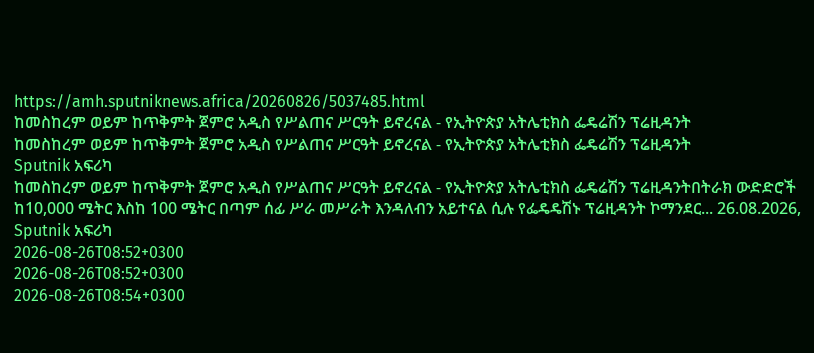https://amh.sputniknews.africa/20260826/5037485.html
ከመስከረም ወይም ከጥቅምት ጀምሮ አዲስ የሥልጠና ሥርዓት ይኖረናል - የኢትዮጵያ አትሌቲክስ ፌዴሬሽን ፕሬዚዳንት
ከመስከረም ወይም ከጥቅምት ጀምሮ አዲስ የሥልጠና ሥርዓት ይኖረናል - የኢትዮጵያ አትሌቲክስ ፌዴሬሽን ፕሬዚዳንት
Sputnik አፍሪካ
ከመስከረም ወይም ከጥቅምት ጀምሮ አዲስ የሥልጠና ሥርዓት ይኖረናል - የኢትዮጵያ አትሌቲክስ ፌዴሬሽን ፕሬዚዳንትበትራክ ውድድሮች ከ10,000 ሜትር እስከ 100 ሜትር በጣም ሰፊ ሥራ መሥራት እንዳለብን አይተናል ሲሉ የፌዴዴሽኑ ፕሬዚዳንት ኮማንደር... 26.08.2026, Sputnik አፍሪካ
2026-08-26T08:52+0300
2026-08-26T08:52+0300
2026-08-26T08:54+0300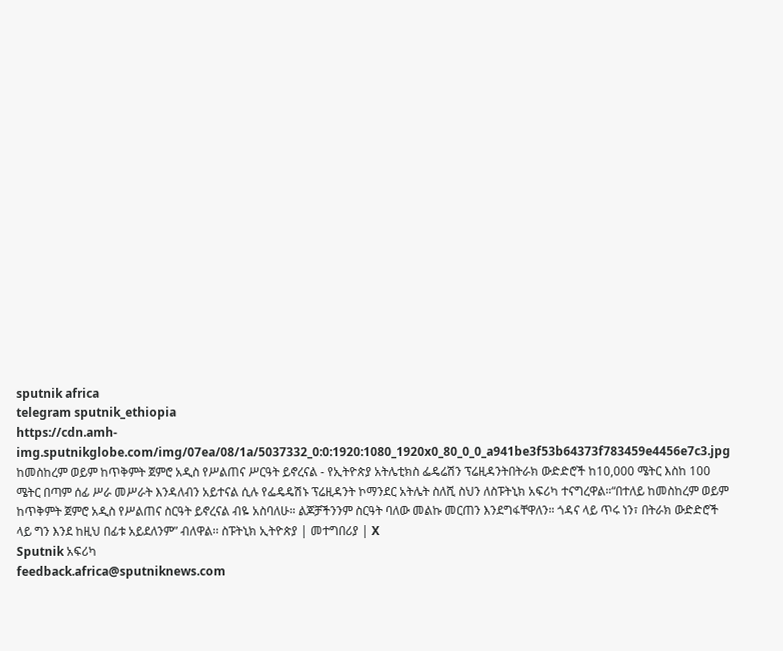sputnik africa
telegram sputnik_ethiopia
https://cdn.amh-img.sputnikglobe.com/img/07ea/08/1a/5037332_0:0:1920:1080_1920x0_80_0_0_a941be3f53b64373f783459e4456e7c3.jpg
ከመስከረም ወይም ከጥቅምት ጀምሮ አዲስ የሥልጠና ሥርዓት ይኖረናል - የኢትዮጵያ አትሌቲክስ ፌዴሬሽን ፕሬዚዳንትበትራክ ውድድሮች ከ10,000 ሜትር እስከ 100 ሜትር በጣም ሰፊ ሥራ መሥራት እንዳለብን አይተናል ሲሉ የፌዴዴሽኑ ፕሬዚዳንት ኮማንደር አትሌት ስለሺ ስህን ለስፑትኒክ አፍሪካ ተናግረዋል።“በተለይ ከመስከረም ወይም ከጥቅምት ጀምሮ አዲስ የሥልጠና ስርዓት ይኖረናል ብዬ አስባለሁ። ልጆቻችንንም ስርዓት ባለው መልኩ መርጠን እንደግፋቸዋለን። ጎዳና ላይ ጥሩ ነን፣ በትራክ ውድድሮች ላይ ግን እንደ ከዚህ በፊቱ አይደለንም” ብለዋል፡፡ ስፑትኒክ ኢትዮጵያ | መተግበሪያ | X
Sputnik አፍሪካ
feedback.africa@sputniknews.com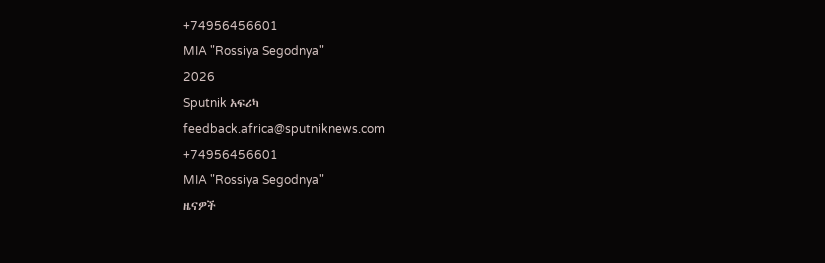+74956456601
MIA "Rossiya Segodnya"
2026
Sputnik አፍሪካ
feedback.africa@sputniknews.com
+74956456601
MIA "Rossiya Segodnya"
ዜናዎች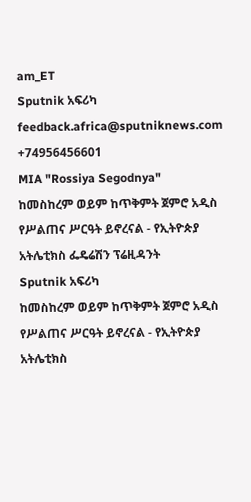am_ET
Sputnik አፍሪካ
feedback.africa@sputniknews.com
+74956456601
MIA "Rossiya Segodnya"
ከመስከረም ወይም ከጥቅምት ጀምሮ አዲስ የሥልጠና ሥርዓት ይኖረናል - የኢትዮጵያ አትሌቲክስ ፌዴሬሽን ፕሬዚዳንት
Sputnik አፍሪካ
ከመስከረም ወይም ከጥቅምት ጀምሮ አዲስ የሥልጠና ሥርዓት ይኖረናል - የኢትዮጵያ አትሌቲክስ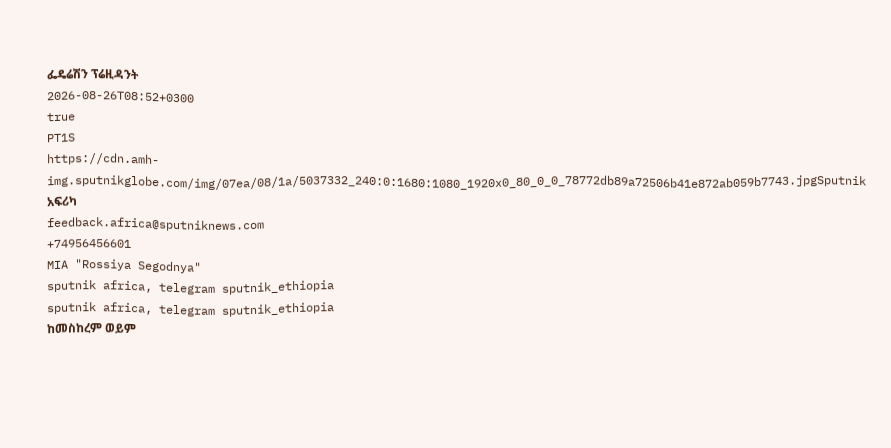ፌዴሬሽን ፕሬዚዳንት
2026-08-26T08:52+0300
true
PT1S
https://cdn.amh-img.sputnikglobe.com/img/07ea/08/1a/5037332_240:0:1680:1080_1920x0_80_0_0_78772db89a72506b41e872ab059b7743.jpgSputnik አፍሪካ
feedback.africa@sputniknews.com
+74956456601
MIA "Rossiya Segodnya"
sputnik africa, telegram sputnik_ethiopia
sputnik africa, telegram sputnik_ethiopia
ከመስከረም ወይም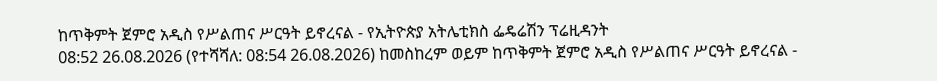ከጥቅምት ጀምሮ አዲስ የሥልጠና ሥርዓት ይኖረናል - የኢትዮጵያ አትሌቲክስ ፌዴሬሽን ፕሬዚዳንት
08:52 26.08.2026 (የተሻሻለ: 08:54 26.08.2026) ከመስከረም ወይም ከጥቅምት ጀምሮ አዲስ የሥልጠና ሥርዓት ይኖረናል -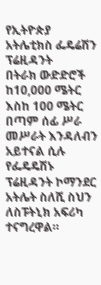የኢትዮጵያ አትሌቲክስ ፌዴሬሽን ፕሬዚዳንት
በትራክ ውድድሮች ከ10,000 ሜትር እስከ 100 ሜትር በጣም ሰፊ ሥራ መሥራት እንዳለብን አይተናል ሲሉ የፌዴዴሽኑ ፕሬዚዳንት ኮማንደር አትሌት ስለሺ ስህን ለስፑትኒክ አፍሪካ ተናግረዋል።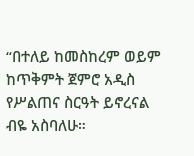“በተለይ ከመስከረም ወይም ከጥቅምት ጀምሮ አዲስ የሥልጠና ስርዓት ይኖረናል ብዬ አስባለሁ።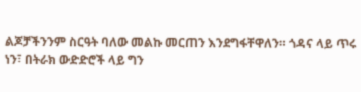ልጆቻችንንም ስርዓት ባለው መልኩ መርጠን እንደግፋቸዋለን። ጎዳና ላይ ጥሩ ነን፣ በትራክ ውድድሮች ላይ ግን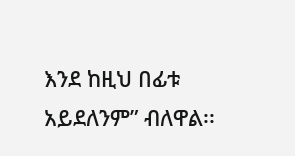እንደ ከዚህ በፊቱ አይደለንም” ብለዋል፡፡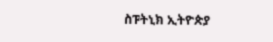ስፑትኒክ ኢትዮጵያ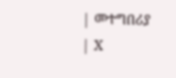| መተግበሪያ | X